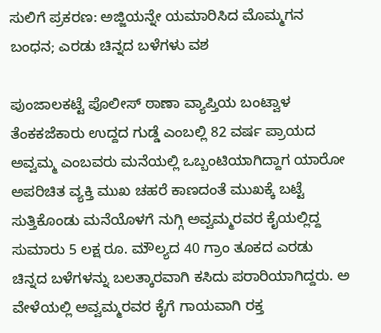ಸುಲಿಗೆ ಪ್ರಕರಣ: ಅಜ್ಜಿಯನ್ನೇ ಯಮಾರಿಸಿದ ಮೊಮ್ಮಗನ ಬಂಧನ; ಎರಡು ಚಿನ್ನದ ಬಳೆಗಳು ವಶ

ಪುಂಜಾಲಕಟ್ಟೆ ಪೊಲೀಸ್‌ ಠಾಣಾ ವ್ಯಾಪ್ತಿಯ ಬಂಟ್ವಾಳ ತೆಂಕಕಜೆಕಾರು ಉದ್ದದ ಗುಡ್ಡೆ ಎಂಬಲ್ಲಿ 82 ವರ್ಷ ಪ್ರಾಯದ ಅವ್ವಮ್ಮ ಎಂಬವರು ಮನೆಯಲ್ಲಿ ಒಬ್ಬಂಟಿಯಾಗಿದ್ದಾಗ ಯಾರೋ ಅಪರಿಚಿತ ವ್ಯಕ್ತಿ ಮುಖ ಚಹರೆ ಕಾಣದಂತೆ ಮುಖಕ್ಕೆ ಬಟ್ಟೆ ಸುತ್ತಿಕೊಂಡು ಮನೆಯೊಳಗೆ ನುಗ್ಗಿ ಅವ್ವಮ್ಮರವರ ಕೈಯಲ್ಲಿದ್ದ ಸುಮಾರು 5 ಲಕ್ಷ ರೂ. ಮೌಲ್ಯದ 40 ಗ್ರಾಂ ತೂಕದ ಎರಡು ಚಿನ್ನದ ಬಳೆಗಳನ್ನು ಬಲತ್ಕಾರವಾಗಿ ಕಸಿದು ಪರಾರಿಯಾಗಿದ್ದರು. ಅ ವೇಳೆಯಲ್ಲಿ ಅವ್ವಮ್ಮರವರ ಕೈಗೆ ಗಾಯವಾಗಿ ರಕ್ತ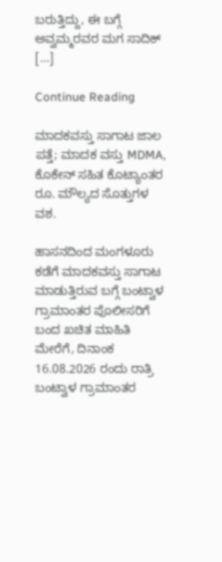ಬರುತ್ತಿದ್ದು, ಈ ಬಗ್ಗೆ ಅವ್ವಮ್ಮರವರ ಮಗ ಸಾದಿಕ್ […]

Continue Reading

ಮಾದಕವಸ್ತು ಸಾಗಾಟ ಜಾಲ ಪತ್ತೆ; ಮಾದಕ ವಸ್ತು MDMA, ಕೊಕೇನ್ ಸಹಿತ ಕೊಟ್ಯಾಂತರ ರೂ. ಮೌಲ್ಯದ ಸೊತ್ತುಗಳ ವಶ.

ಹಾಸನದಿಂದ ಮಂಗಳೂರು ಕಡೆಗೆ ಮಾದಕವಸ್ತು ಸಾಗಾಟ ಮಾಡುತ್ತಿರುವ ಬಗ್ಗೆ ಬಂಟ್ವಾಳ ಗ್ರಾಮಾಂತರ ಪೊಲೀಸರಿಗೆ ಬಂದ ಖಚಿತ ಮಾಹಿತಿ ಮೇರೆಗೆ, ದಿನಾಂಕ 16.08.2026 ರಂದು ರಾತ್ರಿ ಬಂಟ್ವಾಳ ಗ್ರಾಮಾಂತರ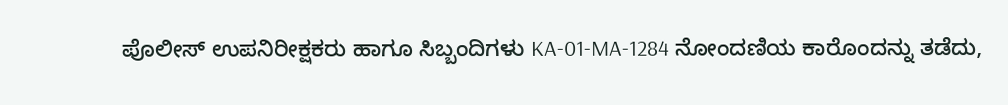ಪೊಲೀಸ್‌ ಉಪನಿರೀಕ್ಷಕರು ಹಾಗೂ ಸಿಬ್ಬಂದಿಗಳು KA-01-MA-1284 ನೋಂದಣಿಯ ಕಾರೊಂದನ್ನು ತಡೆದು,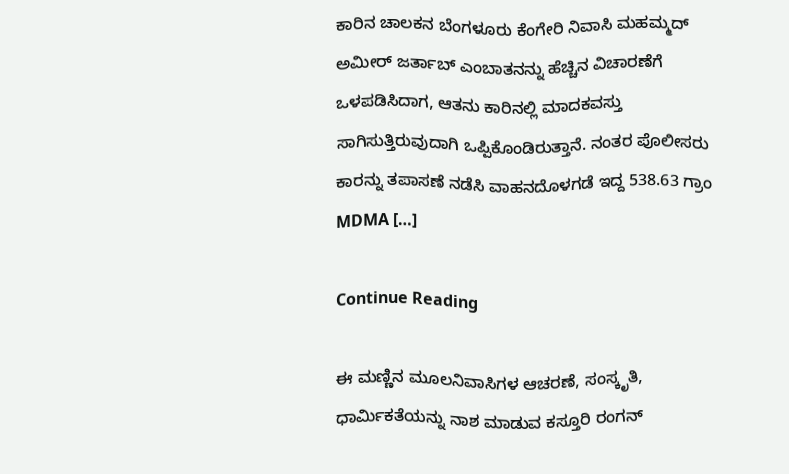ಕಾರಿನ ಚಾಲಕನ ಬೆಂಗಳೂರು ಕೆಂಗೇರಿ ನಿವಾಸಿ ಮಹಮ್ಮದ್ ಅಮೀರ್ ಜರ್ತಾಬ್ ಎಂಬಾತನನ್ನು ಹೆಚ್ಚಿನ ವಿಚಾರಣೆಗೆ ಒಳಪಡಿಸಿದಾಗ, ಆತನು ಕಾರಿನಲ್ಲಿ ಮಾದಕವಸ್ತು ಸಾಗಿಸುತ್ತಿರುವುದಾಗಿ ಒಪ್ಪಿಕೊಂಡಿರುತ್ತಾನೆ. ನಂತರ ಪೊಲೀಸರು ಕಾರನ್ನು ತಪಾಸಣೆ ನಡೆಸಿ ವಾಹನದೊಳಗಡೆ ಇದ್ದ 538.63 ಗ್ರಾಂ MDMA […]

Continue Reading

ಈ ಮಣ್ಣಿನ ಮೂಲನಿವಾಸಿಗಳ ಆಚರಣೆ, ಸಂಸ್ಕೃತಿ, ಧಾರ್ಮಿಕತೆಯನ್ನು ನಾಶ ಮಾಡುವ ಕಸ್ತೂರಿ ರಂಗನ್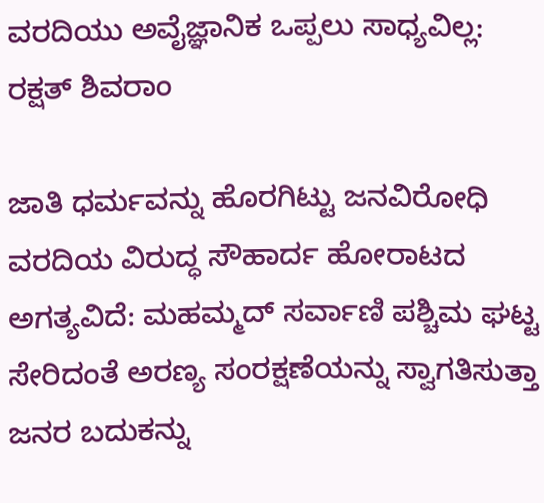ವರದಿಯು ಅವೈಜ್ಞಾನಿಕ ಒಪ್ಪಲು ಸಾಧ್ಯವಿಲ್ಲ: ರಕ್ಷತ್ ಶಿವರಾಂ

ಜಾತಿ ಧರ್ಮವನ್ನು ಹೊರಗಿಟ್ಟು ಜನವಿರೋಧಿ ವರದಿಯ ವಿರುದ್ಧ ಸೌಹಾರ್ದ ಹೋರಾಟದ ಅಗತ್ಯವಿದೆ: ಮಹಮ್ಮದ್ ಸರ್ವಾಣಿ ಪಶ್ಚಿಮ ಘಟ್ಟ ಸೇರಿದಂತೆ ಅರಣ್ಯ ಸಂರಕ್ಷಣೆಯನ್ನು ಸ್ವಾಗತಿಸುತ್ತಾ ಜನರ ಬದುಕನ್ನು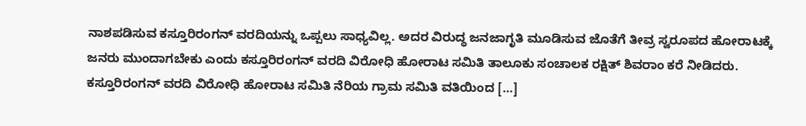ನಾಶಪಡಿಸುವ ಕಸ್ತೂರಿರಂಗನ್ ವರದಿಯನ್ನು ಒಪ್ಪಲು ಸಾಧ್ಯವಿಲ್ಲ. ಅದರ ವಿರುದ್ಧ ಜನಜಾಗೃತಿ ಮೂಡಿಸುವ ಜೊತೆಗೆ ತೀವ್ರ ಸ್ವರೂಪದ ಹೋರಾಟಕ್ಕೆ ಜನರು ಮುಂದಾಗಬೇಕು ಎಂದು ಕಸ್ತೂರಿರಂಗನ್ ವರದಿ ವಿರೋಧಿ ಹೋರಾಟ ಸಮಿತಿ ತಾಲೂಕು ಸಂಚಾಲಕ ರಕ್ಷಿತ್ ಶಿವರಾಂ ಕರೆ ನೀಡಿದರು. ಕಸ್ತೂರಿರಂಗನ್ ವರದಿ ವಿರೋಧಿ ಹೋರಾಟ ಸಮಿತಿ ನೆರಿಯ ಗ್ರಾಮ ಸಮಿತಿ ವತಿಯಿಂದ […]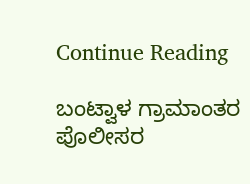Continue Reading

ಬಂಟ್ವಾಳ ಗ್ರಾಮಾಂತರ ಪೊಲೀಸರ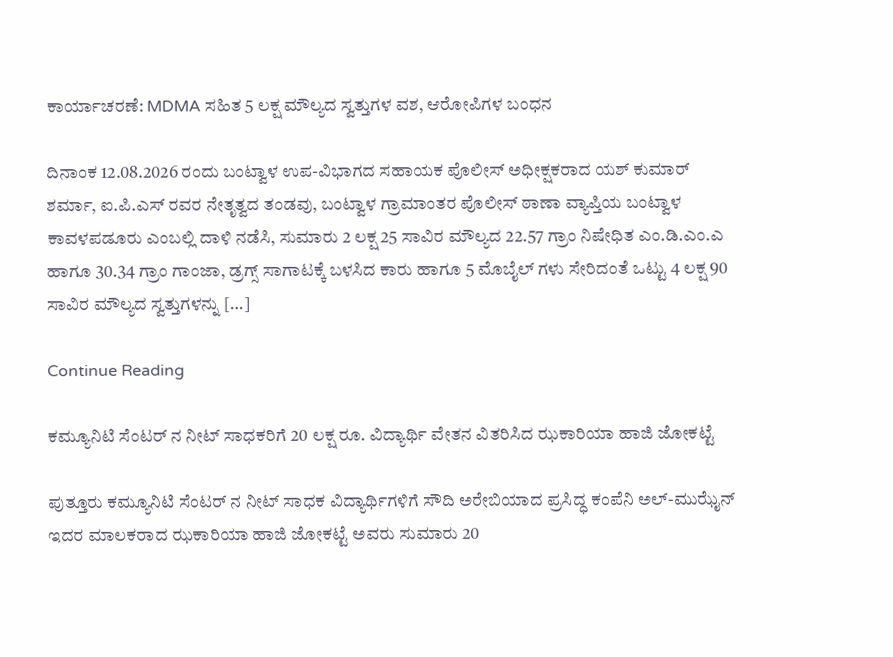ಕಾರ್ಯಾಚರಣೆ: MDMA ಸಹಿತ 5 ಲಕ್ಷ ಮೌಲ್ಯದ ಸ್ವತ್ತುಗಳ ವಶ, ಆರೋಪಿಗಳ ಬಂಧನ

ದಿನಾಂಕ 12.08.2026 ರಂದು ಬಂಟ್ವಾಳ ಉಪ-ವಿಭಾಗದ ಸಹಾಯಕ ಪೊಲೀಸ್ ಅಧೀಕ್ಷಕರಾದ ಯಶ್ ಕುಮಾರ್ ಶರ್ಮಾ, ಐ.ಪಿ.ಎಸ್ ರವರ ನೇತೃತ್ವದ ತಂಡವು, ಬಂಟ್ವಾಳ‌ ಗ್ರಾಮಾಂತರ ಪೊಲೀಸ್ ಠಾಣಾ ವ್ಯಾಪ್ತಿಯ ಬಂಟ್ವಾಳ ಕಾವಳಪಡೂರು ಎಂಬಲ್ಲಿ ದಾಳಿ ನಡೆಸಿ, ಸುಮಾರು 2 ಲಕ್ಷ 25 ಸಾವಿರ ಮೌಲ್ಯದ 22.57 ಗ್ರಾಂ ನಿಷೇಧಿತ ಎಂ.ಡಿ.ಎಂ.ಎ ಹಾಗೂ 30.34 ಗ್ರಾಂ ಗಾಂಜಾ, ಡ್ರಗ್ಸ್ ಸಾಗಾಟಕ್ಕೆ ಬಳಸಿದ ಕಾರು ಹಾಗೂ 5 ಮೊಬೈಲ್‌ ಗಳು ಸೇರಿದಂತೆ ಒಟ್ಟು 4 ಲಕ್ಷ 90 ಸಾವಿರ ಮೌಲ್ಯದ ಸ್ವತ್ತುಗಳನ್ನು […]

Continue Reading

ಕಮ್ಯೂನಿಟಿ ಸೆಂಟರ್ ನ ನೀಟ್ ಸಾಧಕರಿಗೆ 20 ಲಕ್ಷ ರೂ. ವಿದ್ಯಾರ್ಥಿ ವೇತನ ವಿತರಿಸಿದ ಝಕಾರಿಯಾ ಹಾಜಿ ಜೋಕಟ್ಟೆ

ಪುತ್ತೂರು ಕಮ್ಯೂನಿಟಿ ಸೆಂಟರ್ ನ ನೀಟ್ ಸಾಧಕ ವಿದ್ಯಾರ್ಥಿಗಳಿಗೆ ಸೌದಿ ಅರೇಬಿಯಾದ ಪ್ರಸಿದ್ಧ ಕಂಪೆನಿ ಅಲ್-ಮುಝೈನ್ ಇದರ ಮಾಲಕರಾದ ಝಕಾರಿಯಾ ಹಾಜಿ ಜೋಕಟ್ಟೆ ಅವರು ಸುಮಾರು 20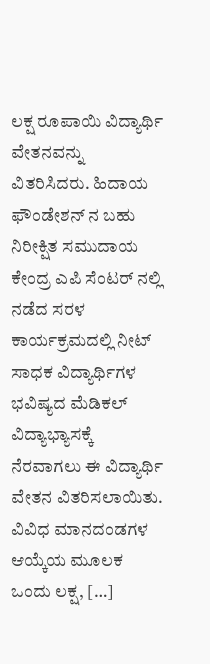ಲಕ್ಷ ರೂಪಾಯಿ ವಿದ್ಯಾರ್ಥಿ ವೇತನವನ್ನು ವಿತರಿಸಿದರು. ಹಿದಾಯ ಫೌಂಡೇಶನ್ ನ ಬಹು ನಿರೀಕ್ಷಿತ ಸಮುದಾಯ ಕೇಂದ್ರ ಎಪಿ ಸೆಂಟರ್ ನಲ್ಲಿ ನಡೆದ ಸರಳ ಕಾರ್ಯಕ್ರಮದಲ್ಲಿ ನೀಟ್ ಸಾಧಕ ವಿದ್ಯಾರ್ಥಿಗಳ ಭವಿಷ್ಯದ ಮೆಡಿಕಲ್ ವಿದ್ಯಾಭ್ಯಾಸಕ್ಕೆ ನೆರವಾಗಲು ಈ ವಿದ್ಯಾರ್ಥಿ ವೇತನ ವಿತರಿಸಲಾಯಿತು. ವಿವಿಧ ಮಾನದಂಡಗಳ ಆಯ್ಕೆಯ ಮೂಲಕ ಒಂದು ಲಕ್ಷ, […]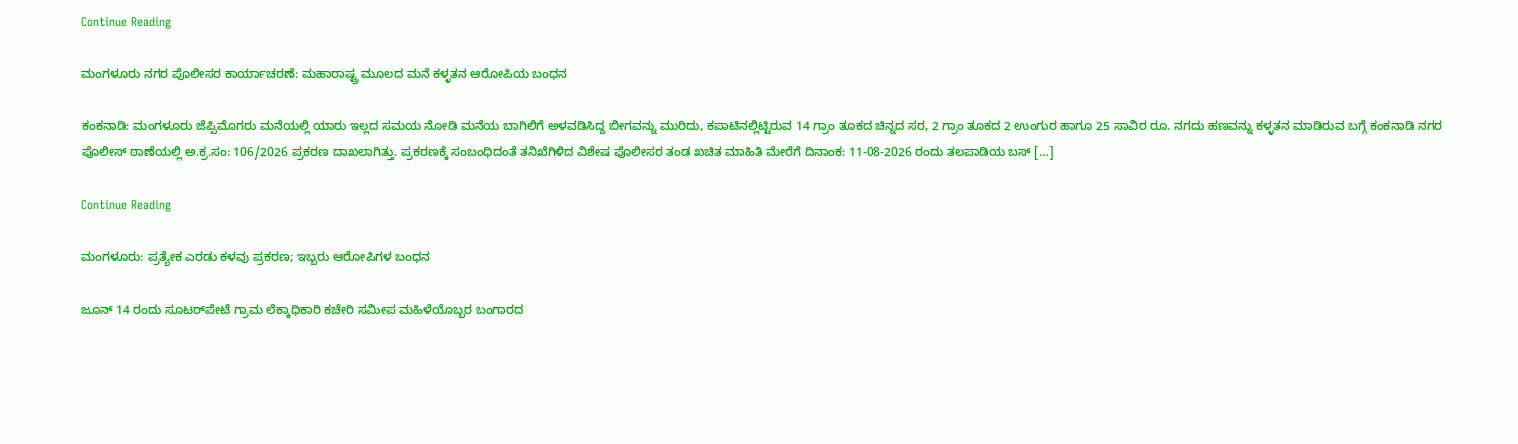Continue Reading

ಮಂಗಳೂರು ನಗರ ಪೊಲೀಸರ ಕಾರ್ಯಾಚರಣೆ: ಮಹಾರಾಷ್ಟ್ರ ಮೂಲದ ಮನೆ ಕಳ್ಳತನ ಆರೋಪಿಯ ಬಂಧನ

ಕಂಕನಾಡಿ: ಮಂಗಳೂರು ಜೆಪ್ಪಿಮೊಗರು ಮನೆಯಲ್ಲಿ ಯಾರು ಇಲ್ಲದ ಸಮಯ ನೋಡಿ ಮನೆಯ ಬಾಗಿಲಿಗೆ ಅಳವಡಿಸಿದ್ದ ಬೀಗವನ್ನು ಮುರಿದು, ಕಪಾಟಿನಲ್ಲಿಟ್ಟಿರುವ 14 ಗ್ರಾಂ ತೂಕದ ಚಿನ್ನದ ಸರ, 2 ಗ್ರಾಂ ತೂಕದ 2 ಉಂಗುರ ಹಾಗೂ 25 ಸಾವಿರ ರೂ. ನಗದು ಹಣವನ್ನು ಕಳ್ಳತನ ಮಾಡಿರುವ ಬಗ್ಗೆ ಕಂಕನಾಡಿ ನಗರ ಪೊಲೀಸ್ ಠಾಣೆಯಲ್ಲಿ ಅ.ಕ್ರ.ಸಂ: 106/2026 ಪ್ರಕರಣ ದಾಖಲಾಗಿತ್ತು. ಪ್ರಕರಣಕ್ಕೆ ಸಂಬಂಧಿದಂತೆ ತನಿಖೆಗಿಳಿದ ವಿಶೇಷ ಪೊಲೀಸರ ತಂಡ ಖಚಿತ ಮಾಹಿತಿ ಮೇರೆಗೆ ದಿನಾಂಕ: 11-08-2026 ರಂದು ತಲಪಾಡಿಯ ಬಸ್ […]

Continue Reading

ಮಂಗಳೂರು: ಪ್ರತ್ಯೇಕ ಎರಡು ಕಳವು ಪ್ರಕರಣ; ಇಬ್ಬರು ಆರೋಪಿಗಳ ಬಂಧನ

ಜೂನ್ 14 ರಂದು ಸೂಟರ್‌ಪೇಟೆ ಗ್ರಾಮ ಲೆಕ್ಕಾಧಿಕಾರಿ ಕಚೇರಿ ಸಮೀಪ ಮಹಿಳೆಯೊಬ್ಬರ ಬಂಗಾರದ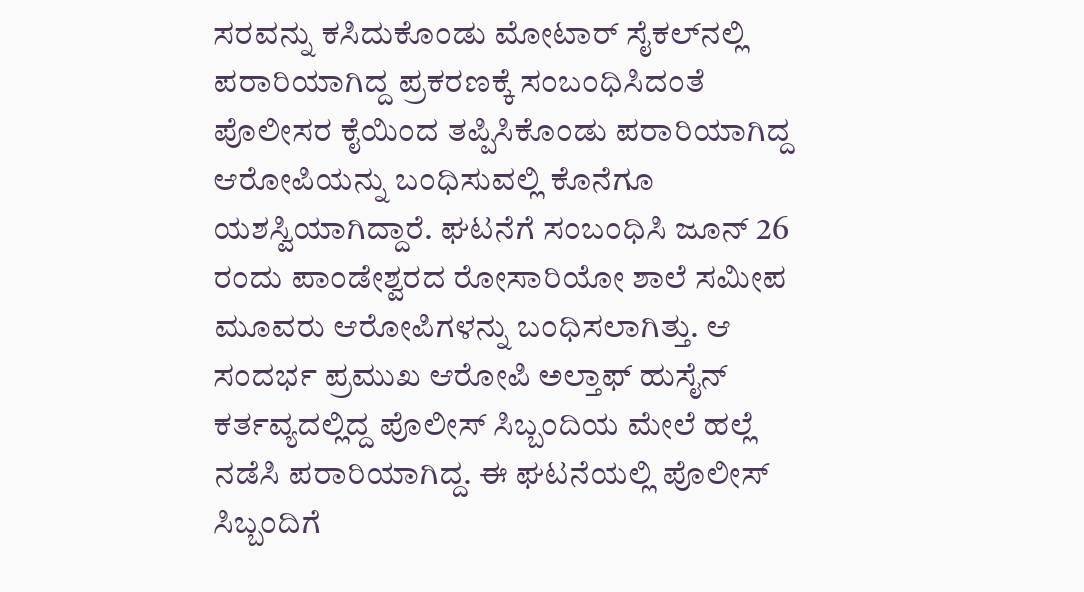ಸರವನ್ನು ಕಸಿದುಕೊಂಡು ಮೋಟಾರ್‌ ಸೈಕಲ್‌ನಲ್ಲಿ ಪರಾರಿಯಾಗಿದ್ದ ಪ್ರಕರಣಕ್ಕೆ ಸಂಬಂಧಿಸಿದಂತೆ ಪೊಲೀಸರ ಕೈಯಿಂದ ತಪ್ಪಿಸಿಕೊಂಡು ಪರಾರಿಯಾಗಿದ್ದ ಆರೋಪಿಯನ್ನು ಬಂಧಿಸುವಲ್ಲಿ ಕೊನೆಗೂ ಯಶಸ್ವಿಯಾಗಿದ್ದಾರೆ. ಘಟನೆಗೆ ಸಂಬಂಧಿಸಿ ಜೂನ್ 26 ರಂದು ಪಾಂಡೇಶ್ವರದ ರೋಸಾರಿಯೋ ಶಾಲೆ ಸಮೀಪ ಮೂವರು ಆರೋಪಿಗಳನ್ನು ಬಂಧಿಸಲಾಗಿತ್ತು. ಆ ಸಂದರ್ಭ ಪ್ರಮುಖ ಆರೋಪಿ ಅಲ್ತಾಫ್ ಹುಸೈನ್ ಕರ್ತವ್ಯದಲ್ಲಿದ್ದ ಪೊಲೀಸ್ ಸಿಬ್ಬಂದಿಯ ಮೇಲೆ ಹಲ್ಲೆ ನಡೆಸಿ ಪರಾರಿಯಾಗಿದ್ದ. ಈ ಘಟನೆಯಲ್ಲಿ ಪೊಲೀಸ್ ಸಿಬ್ಬಂದಿಗೆ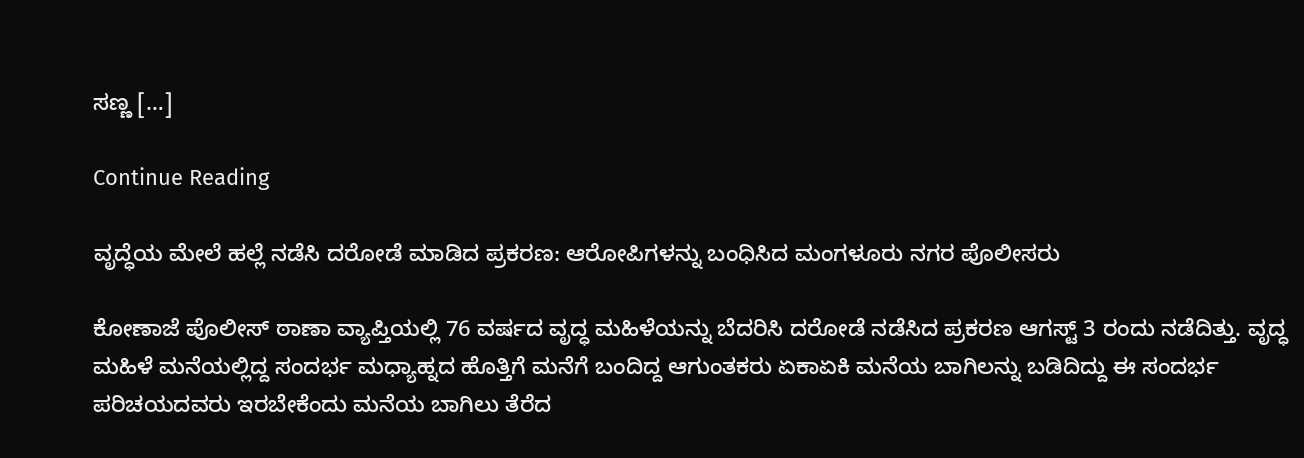ಸಣ್ಣ […]

Continue Reading

ವೃದ್ಧೆಯ ಮೇಲೆ ಹಲ್ಲೆ ನಡೆಸಿ ದರೋಡೆ ಮಾಡಿದ ಪ್ರಕರಣ: ಆರೋಪಿಗಳನ್ನು ಬಂಧಿಸಿದ ಮಂಗಳೂರು ನಗರ ಪೊಲೀಸರು

ಕೋಣಾಜೆ ಪೊಲೀಸ್ ಠಾಣಾ ವ್ಯಾಪ್ತಿಯಲ್ಲಿ 76 ವರ್ಷದ ವೃದ್ಧ ಮಹಿಳೆಯನ್ನು ಬೆದರಿಸಿ ದರೋಡೆ ನಡೆಸಿದ ಪ್ರಕರಣ ಆಗಸ್ಟ್ 3 ರಂದು ನಡೆದಿತ್ತು. ವೃದ್ಧ ಮಹಿಳೆ ಮನೆಯಲ್ಲಿದ್ದ ಸಂದರ್ಭ ಮಧ್ಯಾಹ್ನದ ಹೊತ್ತಿಗೆ ಮನೆಗೆ ಬಂದಿದ್ದ ಆಗುಂತಕರು ಏಕಾಏಕಿ ಮನೆಯ ಬಾಗಿಲನ್ನು ಬಡಿದಿದ್ದು ಈ ಸಂದರ್ಭ ಪರಿಚಯದವರು ಇರಬೇಕೆಂದು ಮನೆಯ ಬಾಗಿಲು ತೆರೆದ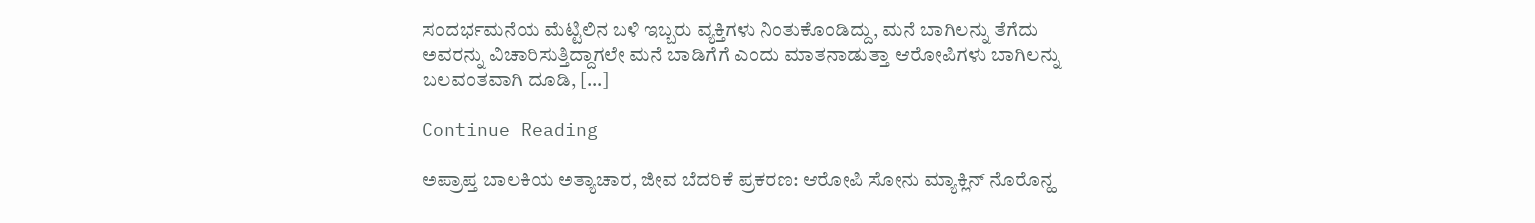ಸಂದರ್ಭಮನೆಯ ಮೆಟ್ಟಿಲಿನ ಬಳಿ ಇಬ್ಬರು ವ್ಯಕ್ತಿಗಳು ನಿಂತುಕೊಂಡಿದ್ದು, ಮನೆ ಬಾಗಿಲನ್ನು ತೆಗೆದು ಅವರನ್ನು ವಿಚಾರಿಸುತ್ತಿದ್ದಾಗಲೇ ಮನೆ ಬಾಡಿಗೆಗೆ ಎಂದು ಮಾತನಾಡುತ್ತಾ ಆರೋಪಿಗಳು ಬಾಗಿಲನ್ನು ಬಲವಂತವಾಗಿ ದೂಡಿ, […]

Continue Reading

ಅಪ್ರಾಪ್ತ ಬಾಲಕಿಯ ಅತ್ಯಾಚಾರ, ಜೀವ ಬೆದರಿಕೆ ಪ್ರಕರಣ: ಆರೋಪಿ ಸೋನು ಮ್ಯಾಕ್ಲಿನ್ ನೊರೊನ್ಹ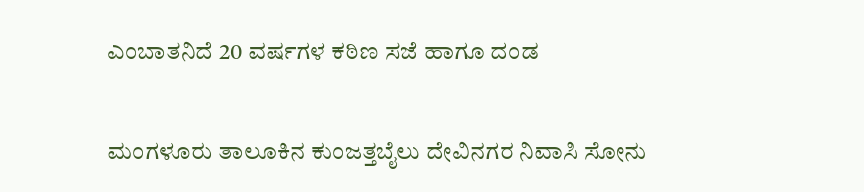ಎಂಬಾತನಿದೆ 20 ವರ್ಷಗಳ ಕಠಿಣ ಸಜೆ ಹಾಗೂ ದಂಡ

ಮಂಗಳೂರು ತಾಲೂಕಿನ ಕುಂಜತ್ತಬೈಲು ದೇವಿನಗರ ನಿವಾಸಿ ಸೋನು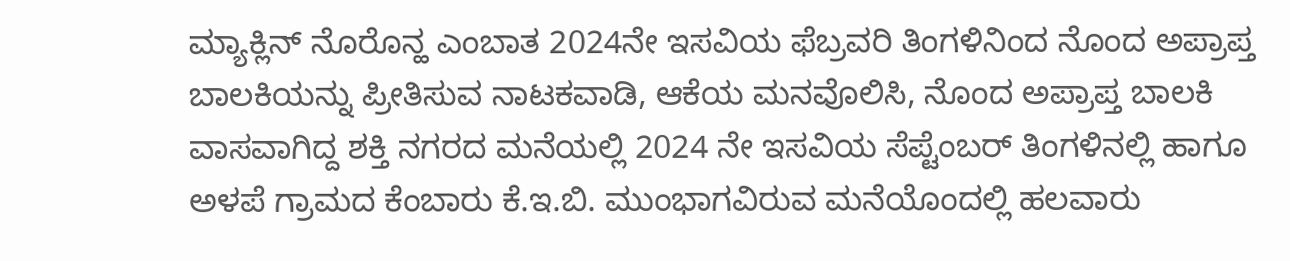ಮ್ಯಾಕ್ಲಿನ್ ನೊರೊನ್ಹ ಎಂಬಾತ 2024ನೇ ಇಸವಿಯ ಫೆಬ್ರವರಿ ತಿಂಗಳಿನಿಂದ ನೊಂದ ಅಪ್ರಾಪ್ತ ಬಾಲಕಿಯನ್ನು ಪ್ರೀತಿಸುವ ನಾಟಕವಾಡಿ, ಆಕೆಯ ಮನವೊಲಿಸಿ, ನೊಂದ ಅಪ್ರಾಪ್ತ ಬಾಲಕಿ ವಾಸವಾಗಿದ್ದ ಶಕ್ತಿ ನಗರದ ಮನೆಯಲ್ಲಿ 2024 ನೇ ಇಸವಿಯ ಸೆಪ್ಟೆಂಬರ್ ತಿಂಗಳಿನಲ್ಲಿ ಹಾಗೂ ಅಳಪೆ ಗ್ರಾಮದ ಕೆಂಬಾರು ಕೆ.ಇ.ಬಿ. ಮುಂಭಾಗವಿರುವ ಮನೆಯೊಂದಲ್ಲಿ ಹಲವಾರು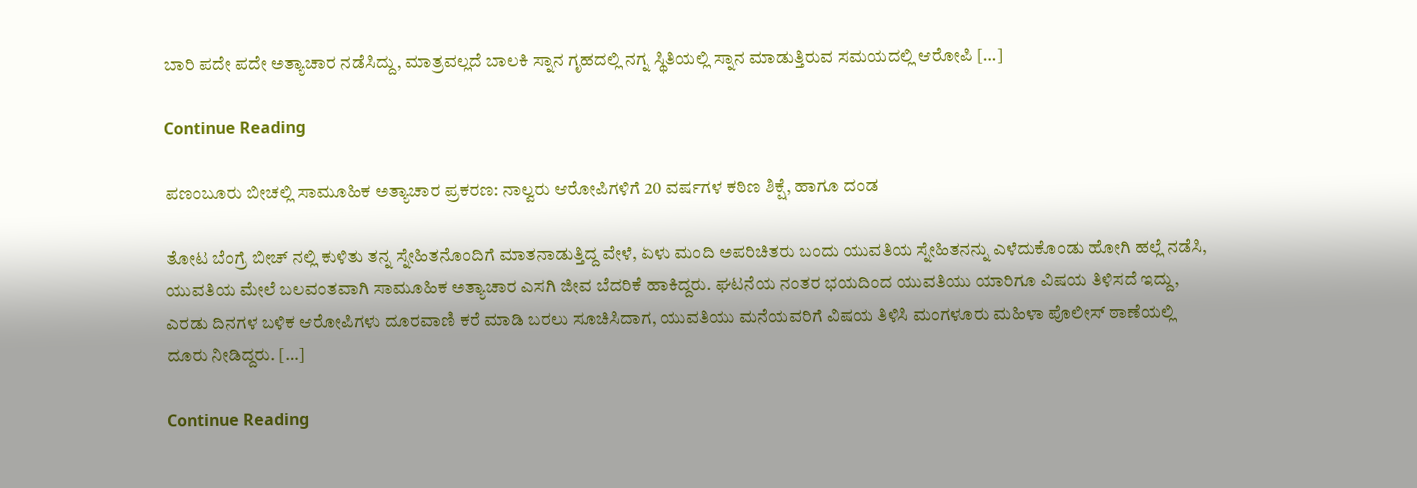ಬಾರಿ ಪದೇ ಪದೇ ಅತ್ಯಾಚಾರ ನಡೆಸಿದ್ದು, ಮಾತ್ರವಲ್ಲದೆ ಬಾಲಕಿ ಸ್ನಾನ ಗೃಹದಲ್ಲಿ ನಗ್ನ ಸ್ಥಿತಿಯಲ್ಲಿ ಸ್ನಾನ ಮಾಡುತ್ತಿರುವ ಸಮಯದಲ್ಲಿ ಆರೋಪಿ […]

Continue Reading

ಪಣಂಬೂರು ಬೀಚಲ್ಲಿ ಸಾಮೂಹಿಕ ಅತ್ಯಾಚಾರ ಪ್ರಕರಣ: ನಾಲ್ವರು ಆರೋಪಿಗಳಿಗೆ 20 ವರ್ಷಗಳ ಕಠಿಣ ಶಿಕ್ಷೆ, ಹಾಗೂ ದಂಡ

ತೋಟ ಬೆಂಗ್ರೆ ಬೀಚ್ ನಲ್ಲಿ ಕುಳಿತು ತನ್ನ ಸ್ನೇಹಿತನೊಂದಿಗೆ ಮಾತನಾಡುತ್ತಿದ್ದ ವೇಳೆ, ಏಳು ಮಂದಿ ಅಪರಿಚಿತರು ಬಂದು ಯುವತಿಯ ಸ್ನೇಹಿತನನ್ನು ಎಳೆದುಕೊಂಡು ಹೋಗಿ ಹಲ್ಲೆ ನಡೆಸಿ, ಯುವತಿಯ ಮೇಲೆ ಬಲವಂತವಾಗಿ ಸಾಮೂಹಿಕ ಅತ್ಯಾಚಾರ ಎಸಗಿ ಜೀವ ಬೆದರಿಕೆ ಹಾಕಿದ್ದರು. ಘಟನೆಯ ನಂತರ ಭಯದಿಂದ ಯುವತಿಯು ಯಾರಿಗೂ ವಿಷಯ ತಿಳಿಸದೆ ಇದ್ದು, ಎರಡು ದಿನಗಳ ಬಳಿಕ ಆರೋಪಿಗಳು ದೂರವಾಣಿ ಕರೆ ಮಾಡಿ ಬರಲು ಸೂಚಿಸಿದಾಗ, ಯುವತಿಯು ಮನೆಯವರಿಗೆ ವಿಷಯ ತಿಳಿಸಿ ಮಂಗಳೂರು ಮಹಿಳಾ ಪೊಲೀಸ್ ಠಾಣೆಯಲ್ಲಿ ದೂರು ನೀಡಿದ್ದರು. […]

Continue Reading